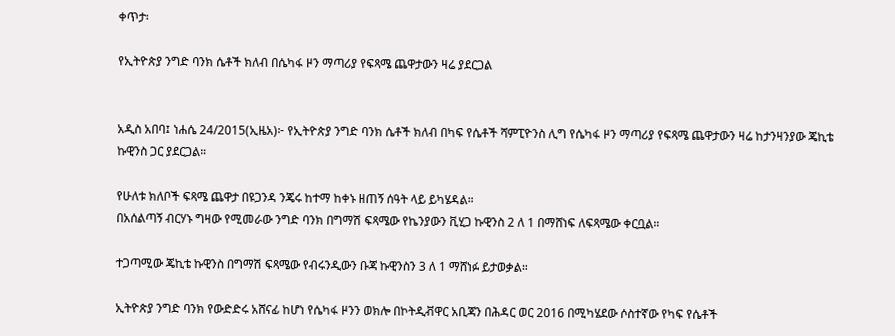ቀጥታ፡

የኢትዮጵያ ንግድ ባንክ ሴቶች ክለብ በሴካፋ ዞን ማጣሪያ የፍጻሜ ጨዋታውን ዛሬ ያደርጋል


አዲስ አበባ፤ ነሐሴ 24/2015(ኢዜአ)፦ የኢትዮጵያ ንግድ ባንክ ሴቶች ክለብ በካፍ የሴቶች ሻምፒዮንስ ሊግ የሴካፋ ዞን ማጣሪያ የፍጻሜ ጨዋታውን ዛሬ ከታንዛንያው ጄኪቴ ኩዊንስ ጋር ያደርጋል።

የሁለቱ ክለቦች ፍጻሜ ጨዋታ በዩጋንዳ ንጄሩ ከተማ ከቀኑ ዘጠኝ ሰዓት ላይ ይካሄዳል።
በአሰልጣኝ ብርሃኑ ግዛው የሚመራው ንግድ ባንክ በግማሽ ፍጻሜው የኬንያውን ቪሂጋ ኩዊንስ 2 ለ 1 በማሸነፍ ለፍጻሜው ቀርቧል።

ተጋጣሚው ጄኪቴ ኩዊንስ በግማሽ ፍጻሜው የብሩንዲውን ቡጃ ኩዊንስን 3 ለ 1 ማሸነፉ ይታወቃል።

ኢትዮጵያ ንግድ ባንክ የውድድሩ አሸናፊ ከሆነ የሴካፋ ዞንን ወክሎ በኮትዲቭዋር አቢጃን በሕዳር ወር 2016 በሚካሄደው ሶስተኛው የካፍ የሴቶች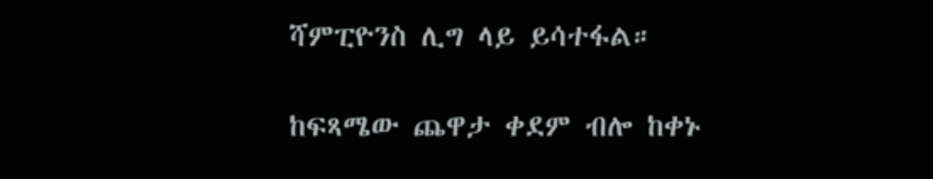ሻምፒዮንስ ሊግ ላይ ይሳተፋል።

ከፍጻሜው ጨዋታ ቀደም ብሎ ከቀኑ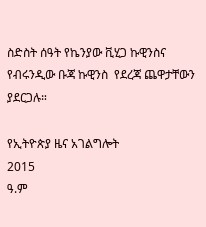ስድስት ሰዓት የኬንያው ቪሂጋ ኩዊንስና የብሩንዲው ቡጃ ኩዊንስ  የደረጃ ጨዋታቸውን ያደርጋሉ።

የኢትዮጵያ ዜና አገልግሎት
2015
ዓ.ም